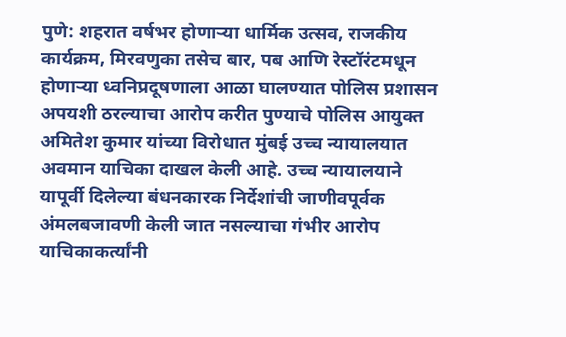पुणे: शहरात वर्षभर होणाऱ्या धार्मिक उत्सव, राजकीय कार्यक्रम, मिरवणुका तसेच बार, पब आणि रेस्टॉरंटमधून होणाऱ्या ध्वनिप्रदूषणाला आळा घालण्यात पोलिस प्रशासन अपयशी ठरल्याचा आरोप करीत पुण्याचे पोलिस आयुक्त अमितेश कुमार यांच्या विरोधात मुंबई उच्च न्यायालयात अवमान याचिका दाखल केली आहे. उच्च न्यायालयाने यापूर्वी दिलेल्या बंधनकारक निर्देशांची जाणीवपूर्वक अंमलबजावणी केली जात नसल्याचा गंभीर आरोप याचिकाकर्त्यांनी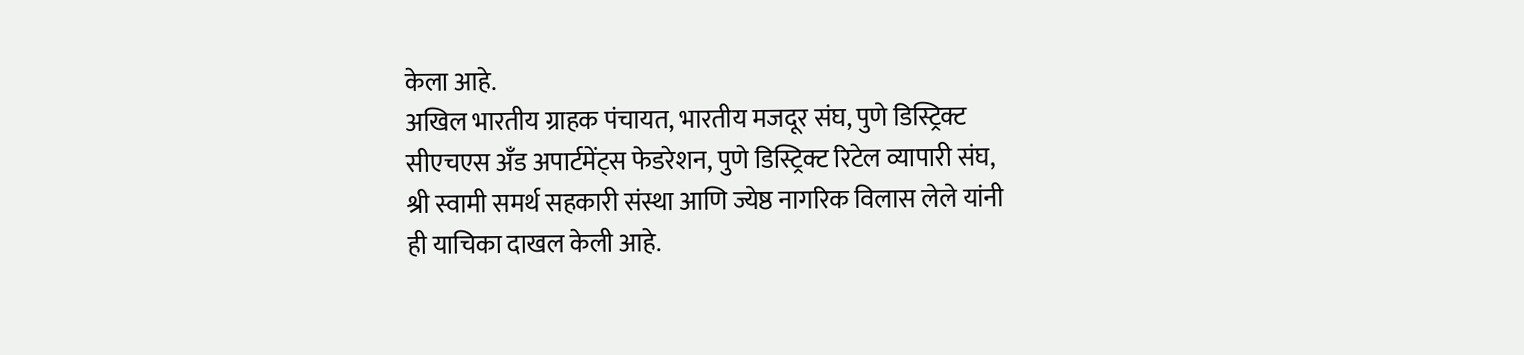केला आहे.
अखिल भारतीय ग्राहक पंचायत, भारतीय मजदूर संघ, पुणे डिस्ट्रिक्ट सीएचएस अँड अपार्टमेंट्स फेडरेशन, पुणे डिस्ट्रिक्ट रिटेल व्यापारी संघ, श्री स्वामी समर्थ सहकारी संस्था आणि ज्येष्ठ नागरिक विलास लेले यांनी ही याचिका दाखल केली आहे.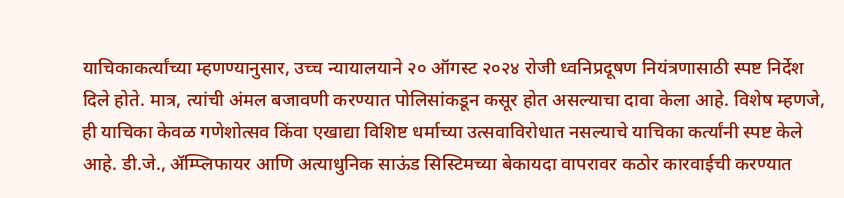याचिकाकर्त्यांच्या म्हणण्यानुसार, उच्च न्यायालयाने २० ऑगस्ट २०२४ रोजी ध्वनिप्रदूषण नियंत्रणासाठी स्पष्ट निर्देश दिले होते. मात्र, त्यांची अंमल बजावणी करण्यात पोलिसांकडून कसूर होत असल्याचा दावा केला आहे. विशेष म्हणजे, ही याचिका केवळ गणेशोत्सव किंवा एखाद्या विशिष्ट धर्माच्या उत्सवाविरोधात नसल्याचे याचिका कर्त्यांनी स्पष्ट केले आहे. डी.जे., ॲम्प्लिफायर आणि अत्याधुनिक साऊंड सिस्टिमच्या बेकायदा वापरावर कठोर कारवाईची करण्यात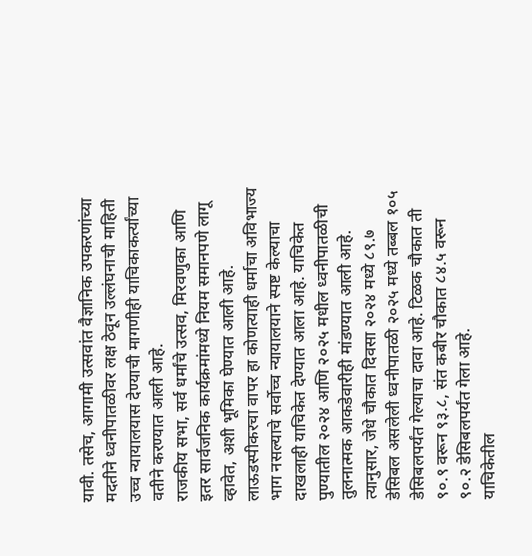यावी. तसेच, आगामी उत्सवांत वैज्ञानिक उपकरणांच्या मदतीने ध्वनीपातळीवर लक्ष ठेवून उल्लंघनाची माहिती उच्च न्यायालयास देण्याची मागणीही याचिकाकर्त्यांच्या वतीने करण्यात आली आहे.
राजकीय सभा, सर्व धर्मांचे उत्सव, मिरवणुका आणि इतर सार्वजनिक कार्यक्रमांमध्ये नियम समानपणे लागू व्हावेत, अशी भूमिका घेण्यात आली आहे. लाऊडस्पीकरचा वापर हा कोणत्याही धर्माचा अविभाज्य भाग नसल्याचे सर्वोच्च न्यायालयाने स्पष्ट केल्याचा दाखलाही याचिकेत देण्यात आला आहे. याचिकेत पुण्यातील २०२४ आणि २०२५ मधील ध्वनीपातळीची तुलनात्मक आकडेवारीही मांडण्यात आली आहे. त्यानुसार, जेधे चौकात दिवसा २०२४ मध्ये ८९.७ डेसिबल असलेली ध्वनीपातळी २०२५ मध्ये तब्बल १०५ डेसिबलपर्यंत गेल्याचा दावा आहे. टिळक चौकात ती ९०.९ वरून ९३.८, संत कबीर चौकात ८४.५ वरून ९०.२ डेसिबलपर्यंत गेला आहे.
याचिकेतील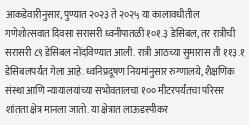आकडेवारीनुसार, पुण्यात २०२३ ते २०२५ या कालावधीतील गणेशोत्सवात दिवसा सरासरी ध्वनीपातळी १०१.३ डेसिबल, तर रात्रीची सरासरी ८९ डेसिबल नोंदविण्यात आली. रात्री आठच्या सुमारास ती ११३.१ डेसिबलपर्यंत गेला आहे. ध्वनिप्रदूषण नियमांनुसार रुग्णालये, शैक्षणिक संस्था आणि न्यायालयांच्या सभोवतालचा १०० मीटरपर्यंतचा परिसर शांतता क्षेत्र मानला जातो. या क्षेत्रात लाऊडस्पीकर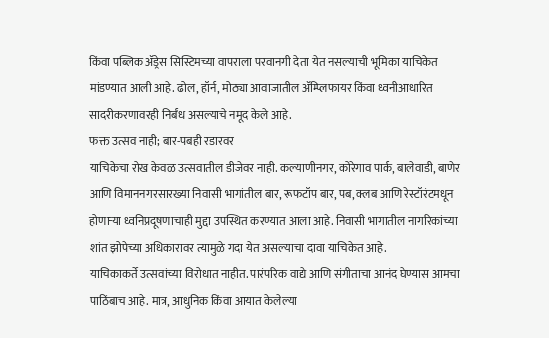किंवा पब्लिक ॲड्रेस सिस्टिमच्या वापराला परवानगी देता येत नसल्याची भूमिका याचिकेत मांडण्यात आली आहे. ढोल, हॉर्न, मोठ्या आवाजातील ॲम्प्लिफायर किंवा ध्वनीआधारित सादरीकरणावरही निर्बंध असल्याचे नमूद केले आहे.
फक्त उत्सव नाही; बार-पबही रडारवर
याचिकेचा रोख केवळ उत्सवातील डीजेवर नाही. कल्याणीनगर, कोरेगाव पार्क, बालेवाडी, बाणेर आणि विमाननगरसारख्या निवासी भागांतील बार, रूफटॉप बार, पब, क्लब आणि रेस्टॉरंटमधून होणाऱ्या ध्वनिप्रदूषणाचाही मुद्दा उपस्थित करण्यात आला आहे. निवासी भागातील नागरिकांच्या शांत झोपेच्या अधिकारावर त्यामुळे गदा येत असल्याचा दावा याचिकेत आहे.
याचिकाकर्ते उत्सवांच्या विरोधात नाहीत. पारंपरिक वाद्ये आणि संगीताचा आनंद घेण्यास आमचा पाठिंबाच आहे. मात्र, आधुनिक किंवा आयात केलेल्या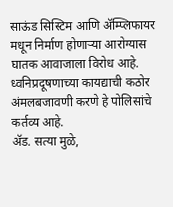साऊंड सिस्टिम आणि ॲम्प्लिफायर मधून निर्माण होणाऱ्या आरोग्यास घातक आवाजाला विरोध आहे. ध्वनिप्रदूषणाच्या कायद्याची कठोर अंमलबजावणी करणे हे पोलिसांचे कर्तव्य आहे.
ॲड. सत्या मुळे,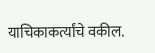याचिकाकर्त्यांचे वकील.